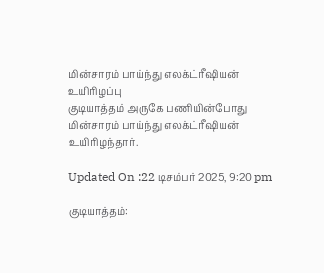மின்சாரம் பாய்ந்து எலக்ட்ரீஷியன் உயிரிழப்பு
குடியாத்தம் அருகே பணியின்போது மின்சாரம் பாய்ந்து எலக்ட்ரீஷியன் உயிரிழந்தார்.

Updated On :22 டிசம்பர் 2025, 9:20 pm

குடியாத்தம்: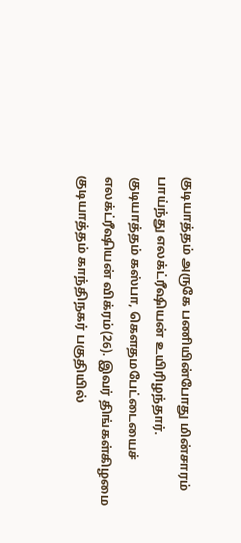குடியாத்தம் அருகே பணியின்போது மின்சாரம் பாய்ந்து எலக்ட்ரீஷியன் உயிரிழந்தார்.
குடியாத்தம் கஸ்பா, கௌதமபேட்டையைச் எலக்ட்ரீஷியன் விக்ரம்(26). இவர் திங்கள்கிழமை குடியாத்தம் காந்திநகர் பகுதியில்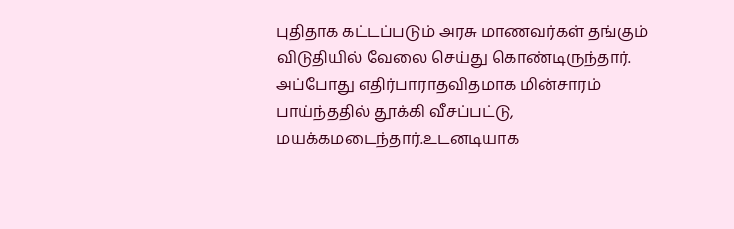புதிதாக கட்டப்படும் அரசு மாணவர்கள் தங்கும் விடுதியில் வேலை செய்து கொண்டிருந்தார்.
அப்போது எதிர்பாராதவிதமாக மின்சாரம் பாய்ந்ததில் தூக்கி வீசப்பட்டு, மயக்கமடைந்தார்.உடனடியாக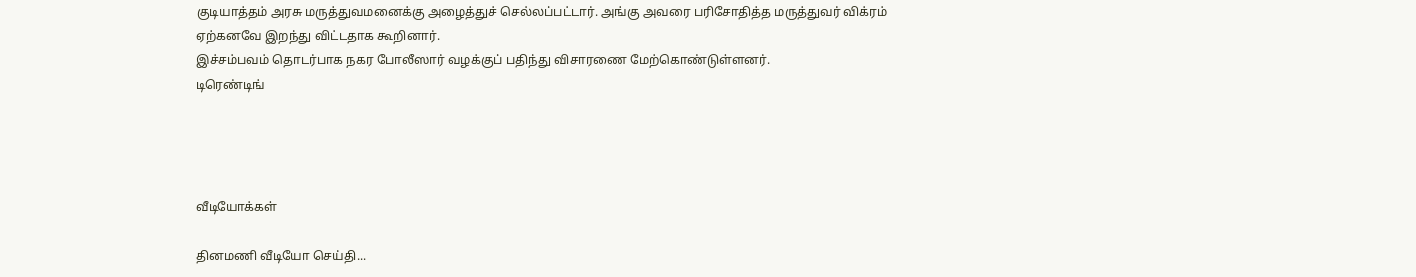குடியாத்தம் அரசு மருத்துவமனைக்கு அழைத்துச் செல்லப்பட்டார். அங்கு அவரை பரிசோதித்த மருத்துவர் விக்ரம் ஏற்கனவே இறந்து விட்டதாக கூறினார்.
இச்சம்பவம் தொடர்பாக நகர போலீஸார் வழக்குப் பதிந்து விசாரணை மேற்கொண்டுள்ளனர்.
டிரெண்டிங்




வீடியோக்கள்

தினமணி வீடியோ செய்தி...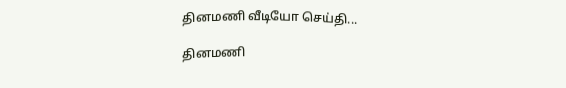தினமணி வீடியோ செய்தி...

தினமணி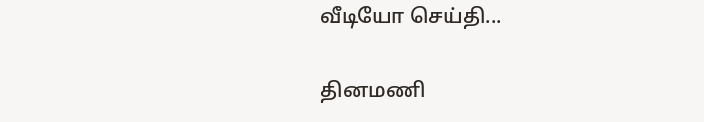வீடியோ செய்தி...

தினமணி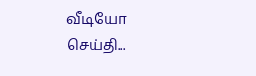வீடியோ செய்தி...